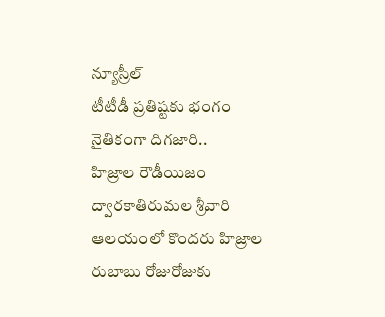న్యూస్రీల్
టీటీడీ ప్రతిష్టకు భంగం
నైతికంగా దిగజారి..
హిజ్రాల రౌడీయిజం
ద్వారకాతిరుమల శ్రీవారి ఆలయంలో కొందరు హిజ్రాల రుబాబు రోజురోజుకు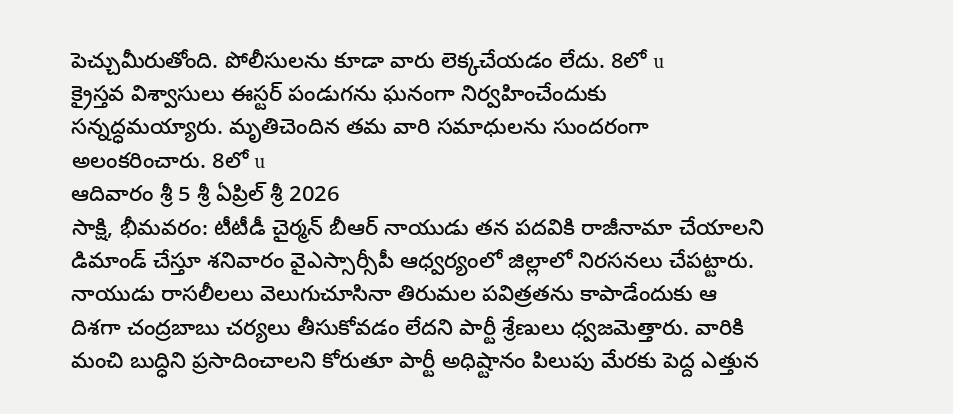పెచ్చుమీరుతోంది. పోలీసులను కూడా వారు లెక్కచేయడం లేదు. 8లో u
క్రైస్తవ విశ్వాసులు ఈస్టర్ పండుగను ఘనంగా నిర్వహించేందుకు సన్నద్ధమయ్యారు. మృతిచెందిన తమ వారి సమాధులను సుందరంగా అలంకరించారు. 8లో u
ఆదివారం శ్రీ 5 శ్రీ ఏప్రిల్ శ్రీ 2026
సాక్షి, భీమవరం: టీటీడీ చైర్మన్ బీఆర్ నాయుడు తన పదవికి రాజీనామా చేయాలని డిమాండ్ చేస్తూ శనివారం వైఎస్సార్సీపీ ఆధ్వర్యంలో జిల్లాలో నిరసనలు చేపట్టారు. నాయుడు రాసలీలలు వెలుగుచూసినా తిరుమల పవిత్రతను కాపాడేందుకు ఆ దిశగా చంద్రబాబు చర్యలు తీసుకోవడం లేదని పార్టీ శ్రేణులు ధ్వజమెత్తారు. వారికి మంచి బుద్ధిని ప్రసాదించాలని కోరుతూ పార్టీ అధిష్టానం పిలుపు మేరకు పెద్ద ఎత్తున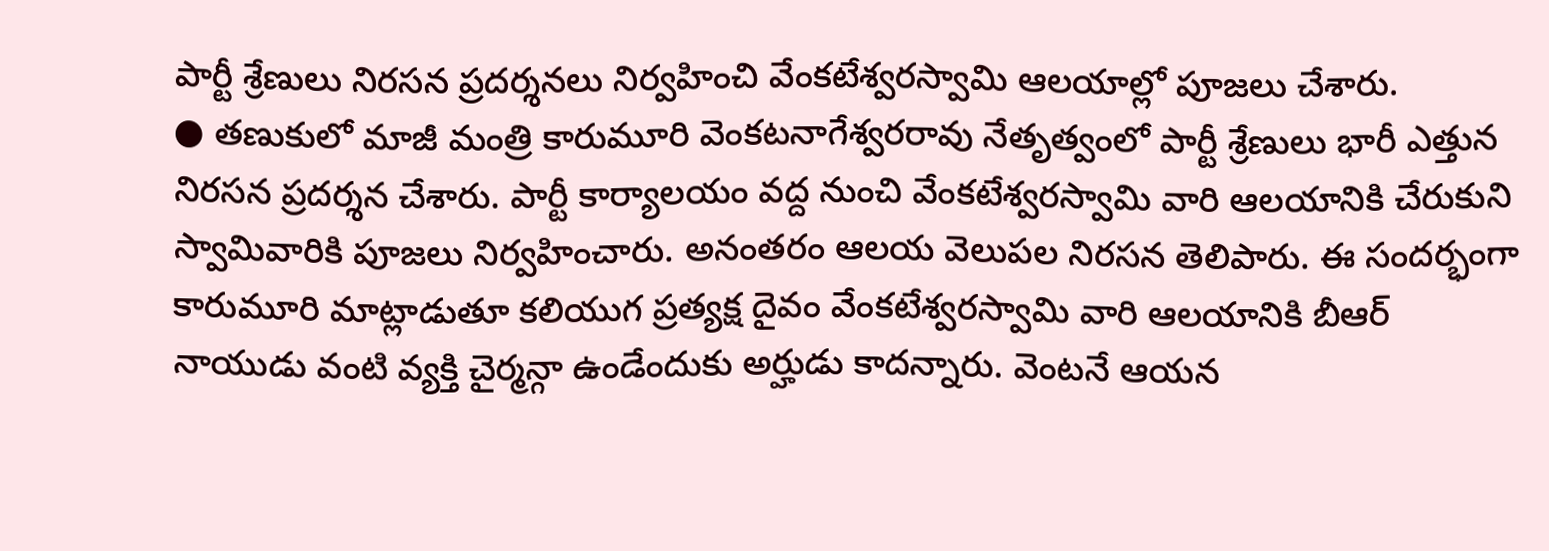పార్టీ శ్రేణులు నిరసన ప్రదర్శనలు నిర్వహించి వేంకటేశ్వరస్వామి ఆలయాల్లో పూజలు చేశారు.
● తణుకులో మాజీ మంత్రి కారుమూరి వెంకటనాగేశ్వరరావు నేతృత్వంలో పార్టీ శ్రేణులు భారీ ఎత్తున నిరసన ప్రదర్శన చేశారు. పార్టీ కార్యాలయం వద్ద నుంచి వేంకటేశ్వరస్వామి వారి ఆలయానికి చేరుకుని స్వామివారికి పూజలు నిర్వహించారు. అనంతరం ఆలయ వెలుపల నిరసన తెలిపారు. ఈ సందర్భంగా కారుమూరి మాట్లాడుతూ కలియుగ ప్రత్యక్ష దైవం వేంకటేశ్వరస్వామి వారి ఆలయానికి బీఆర్ నాయుడు వంటి వ్యక్తి చైర్మన్గా ఉండేందుకు అర్హుడు కాదన్నారు. వెంటనే ఆయన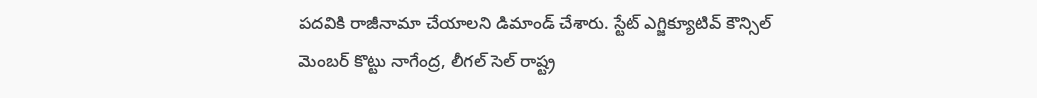పదవికి రాజీనామా చేయాలని డిమాండ్ చేశారు. స్టేట్ ఎగ్జిక్యూటివ్ కౌన్సిల్ మెంబర్ కొట్టు నాగేంద్ర, లీగల్ సెల్ రాష్ట్ర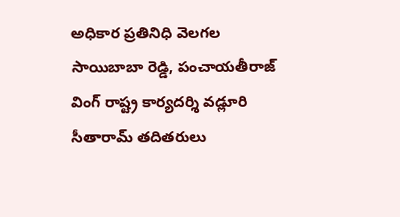అధికార ప్రతినిధి వెలగల సాయిబాబా రెడ్డి, పంచాయతీరాజ్ వింగ్ రాష్ట్ర కార్యదర్శి వడ్లూరి సీతారామ్ తదితరులు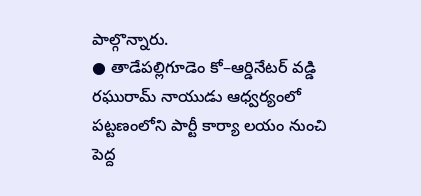పాల్గొన్నారు.
● తాడేపల్లిగూడెం కో–ఆర్డినేటర్ వడ్డి రఘురామ్ నాయుడు ఆధ్వర్యంలో పట్టణంలోని పార్టీ కార్యా లయం నుంచి పెద్ద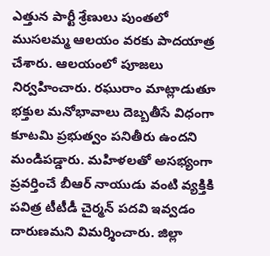ఎత్తున పార్టీ శ్రేణులు పుంతలో ముసలమ్మ ఆలయం వరకు పాదయాత్ర చేశారు. ఆలయంలో పూజలు నిర్వహించారు. రఘురాం మాట్లాడుతూ భక్తుల మనోభావాలు దెబ్బతీసే విధంగా కూటమి ప్రభుత్వం పనితీరు ఉందని మండిపడ్డారు. మహిళలతో అసభ్యంగా ప్రవర్తించే బీఆర్ నాయుడు వంటి వ్యక్తికి పవిత్ర టీటీడీ చైర్మన్ పదవి ఇవ్వడం దారుణమని విమర్శించారు. జిల్లా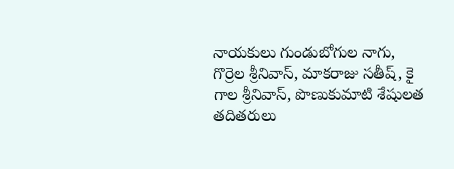నాయకులు గుండుబోగుల నాగు, గొర్రెల శ్రీనివాస్, మాకరాజు సతీష్, కై గాల శ్రీనివాస్, పొణుకుమాటి శేషులత తదితరులు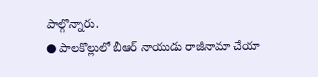పాల్గొన్నారు.
● పాలకొల్లులో బీఆర్ నాయుడు రాజీనామా చేయా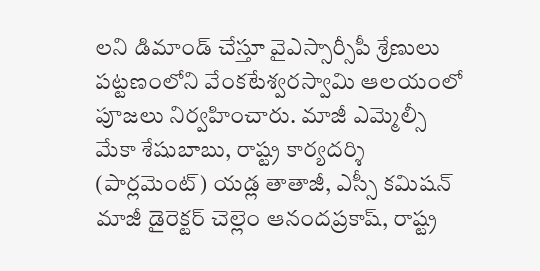లని డిమాండ్ చేస్తూ వైఎస్సార్సీపీ శ్రేణులు పట్టణంలోని వేంకటేశ్వరస్వామి ఆలయంలో పూజలు నిర్వహించారు. మాజీ ఎమ్మెల్సీ మేకా శేషుబాబు, రాష్ట్ర కార్యదర్శి (పార్లమెంట్) యడ్ల తాతాజీ, ఎస్సీ కమిషన్ మాజీ డైరెక్టర్ చెల్లెం ఆనందప్రకాష్, రాష్ట్ర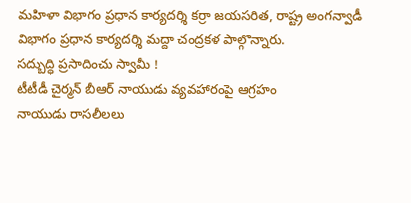మహిళా విభాగం ప్రధాన కార్యదర్శి కర్రా జయసరిత, రాష్ట్ర అంగన్వాడీ విభాగం ప్రధాన కార్యదర్శి మద్దా చంద్రకళ పాల్గొన్నారు.
సద్బుద్ధి ప్రసాదించు స్వామీ !
టీటీడీ చైర్మన్ బీఆర్ నాయుడు వ్యవహారంపై ఆగ్రహం
నాయుడు రాసలీలలు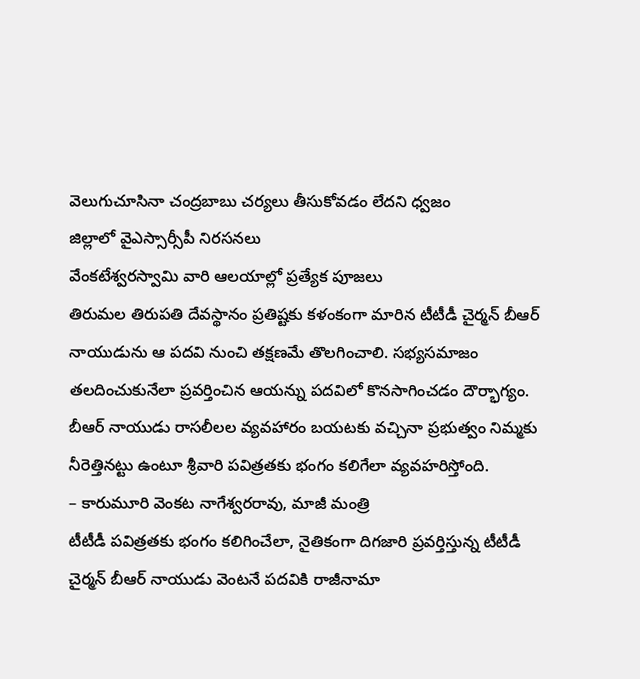వెలుగుచూసినా చంద్రబాబు చర్యలు తీసుకోవడం లేదని ధ్వజం
జిల్లాలో వైఎస్సార్సీపీ నిరసనలు
వేంకటేశ్వరస్వామి వారి ఆలయాల్లో ప్రత్యేక పూజలు
తిరుమల తిరుపతి దేవస్థానం ప్రతిష్టకు కళంకంగా మారిన టీటీడీ చైర్మన్ బీఆర్ నాయుడును ఆ పదవి నుంచి తక్షణమే తొలగించాలి. సభ్యసమాజం తలదించుకునేలా ప్రవర్తించిన ఆయన్ను పదవిలో కొనసాగించడం దౌర్భాగ్యం. బీఆర్ నాయుడు రాసలీలల వ్యవహారం బయటకు వచ్చినా ప్రభుత్వం నిమ్మకు నీరెత్తినట్టు ఉంటూ శ్రీవారి పవిత్రతకు భంగం కలిగేలా వ్యవహరిస్తోంది.
– కారుమూరి వెంకట నాగేశ్వరరావు, మాజీ మంత్రి
టీటీడీ పవిత్రతకు భంగం కలిగించేలా, నైతికంగా దిగజారి ప్రవర్తిస్తున్న టీటీడీ చైర్మన్ బీఆర్ నాయుడు వెంటనే పదవికి రాజీనామా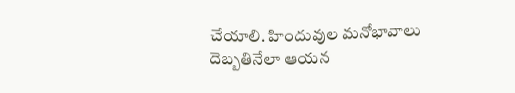చేయాలి. హిందువుల మనోభావాలు దెబ్బతినేలా ఆయన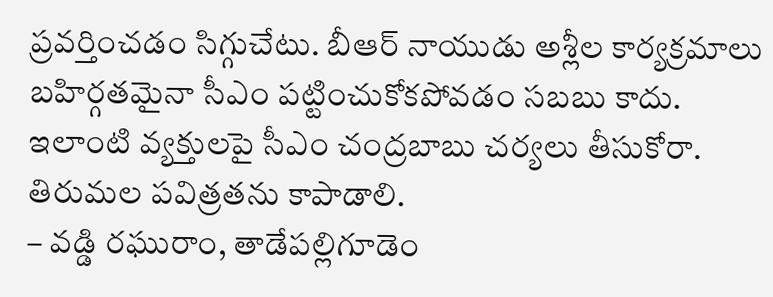ప్రవర్తించడం సిగ్గుచేటు. బీఆర్ నాయుడు అశ్లీల కార్యక్రమాలు బహిర్గతమైనా సీఎం పట్టించుకోకపోవడం సబబు కాదు. ఇలాంటి వ్యక్తులపై సీఎం చంద్రబాబు చర్యలు తీసుకోరా. తిరుమల పవిత్రతను కాపాడాలి.
– వడ్డి రఘురాం, తాడేపల్లిగూడెం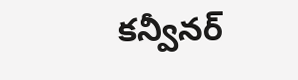కన్వీనర్